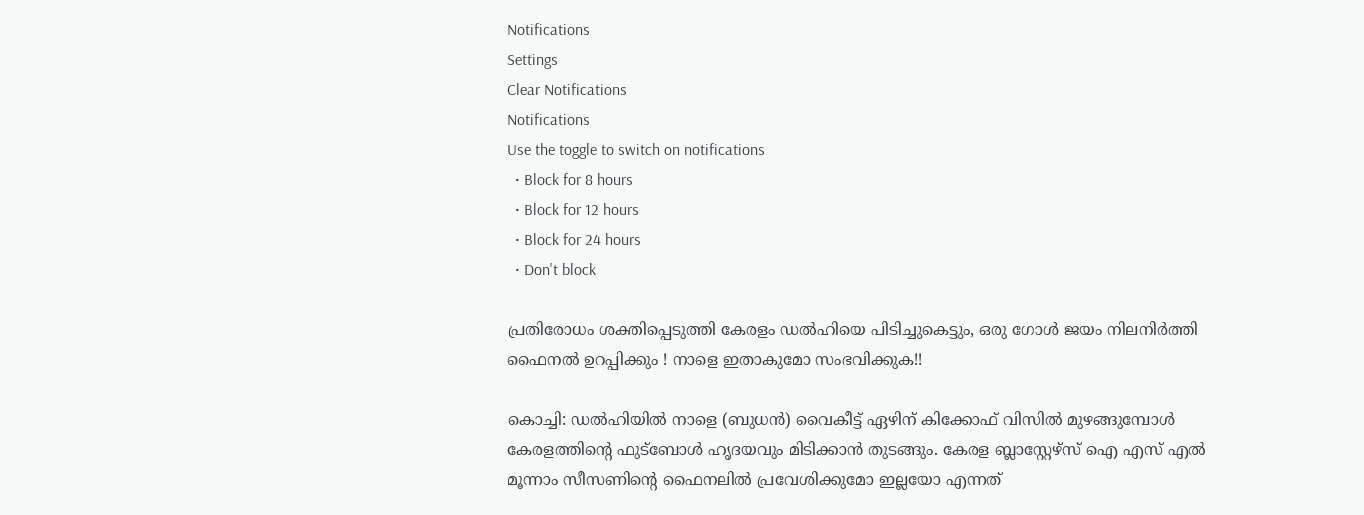Notifications
Settings
Clear Notifications
Notifications
Use the toggle to switch on notifications
  • Block for 8 hours
  • Block for 12 hours
  • Block for 24 hours
  • Don't block

പ്രതിരോധം ശക്തിപ്പെടുത്തി കേരളം ഡല്‍ഹിയെ പിടിച്ചുകെട്ടും, ഒരു ഗോള്‍ ജയം നിലനിര്‍ത്തി ഫൈനല്‍ ഉറപ്പിക്കും ! നാളെ ഇതാകുമോ സംഭവിക്കുക!!

കൊച്ചി: ഡല്‍ഹിയില്‍ നാളെ (ബുധന്‍) വൈകീട്ട് ഏഴിന് കിക്കോഫ് വിസില്‍ മുഴങ്ങുമ്പോള്‍ കേരളത്തിന്റെ ഫുട്‌ബോള്‍ ഹൃദയവും മിടിക്കാന്‍ തുടങ്ങും. കേരള ബ്ലാസ്റ്റേഴ്‌സ് ഐ എസ് എല്‍ മൂന്നാം സീസണിന്റെ ഫൈനലില്‍ പ്രവേശിക്കുമോ ഇല്ലയോ എന്നത്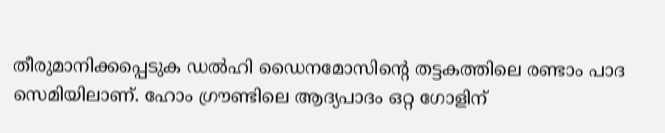തീരുമാനിക്കപ്പെടുക ഡല്‍ഹി ഡൈനമോസിന്റെ തട്ടകത്തിലെ രണ്ടാം പാദ സെമിയിലാണ്. ഹോം ഗ്രൗണ്ടിലെ ആദ്യപാദം ഒറ്റ ഗോളിന്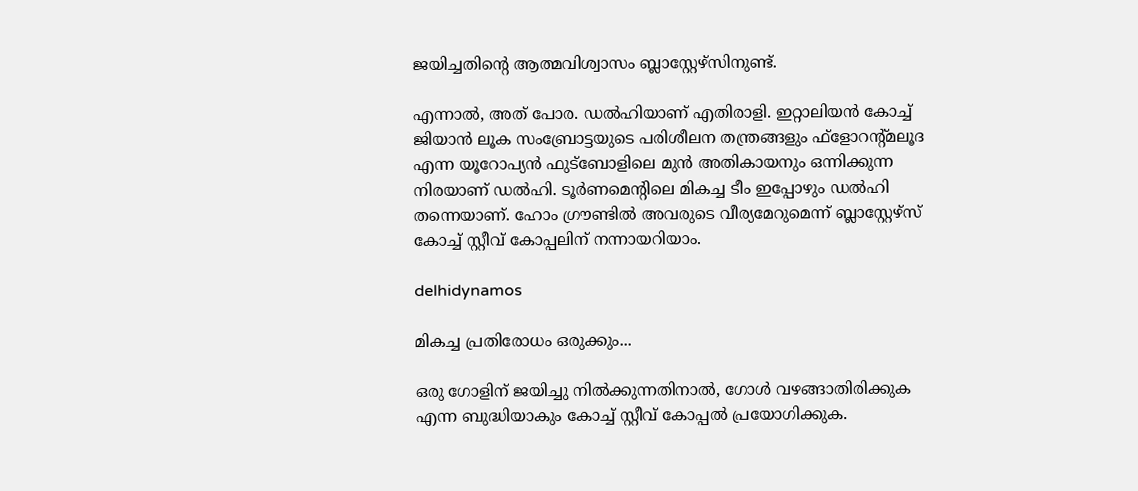ജയിച്ചതിന്റെ ആത്മവിശ്വാസം ബ്ലാസ്റ്റേഴ്‌സിനുണ്ട്.

എന്നാല്‍, അത് പോര. ഡല്‍ഹിയാണ് എതിരാളി. ഇറ്റാലിയന്‍ കോച്ച് ജിയാന്‍ ലൂക സംബ്രോട്ടയുടെ പരിശീലന തന്ത്രങ്ങളും ഫ്‌ളോറന്റ്മലൂദ എന്ന യൂറോപ്യന്‍ ഫുട്‌ബോളിലെ മുന്‍ അതികായനും ഒന്നിക്കുന്ന നിരയാണ് ഡല്‍ഹി. ടൂര്‍ണമെന്റിലെ മികച്ച ടീം ഇപ്പോഴും ഡല്‍ഹി തന്നെയാണ്. ഹോം ഗ്രൗണ്ടില്‍ അവരുടെ വീര്യമേറുമെന്ന് ബ്ലാസ്റ്റേഴ്‌സ് കോച്ച് സ്റ്റീവ് കോപ്പലിന് നന്നായറിയാം.

delhidynamos

മികച്ച പ്രതിരോധം ഒരുക്കും...

ഒരു ഗോളിന് ജയിച്ചു നില്‍ക്കുന്നതിനാല്‍, ഗോള്‍ വഴങ്ങാതിരിക്കുക എന്ന ബുദ്ധിയാകും കോച്ച് സ്റ്റീവ് കോപ്പല്‍ പ്രയോഗിക്കുക.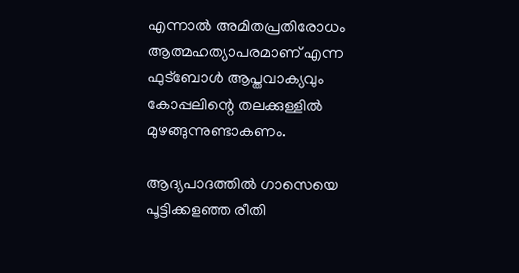എന്നാല്‍ അമിതപ്രതിരോധം ആത്മഹത്യാപരമാണ് എന്ന ഫുട്‌ബോള്‍ ആപ്തവാക്യവും കോപ്പലിന്റെ തലക്കുള്ളില്‍ മുഴങ്ങുന്നുണ്ടാകണം.

ആദ്യപാദത്തില്‍ ഗാസെയെ പൂട്ടിക്കളഞ്ഞ രീതി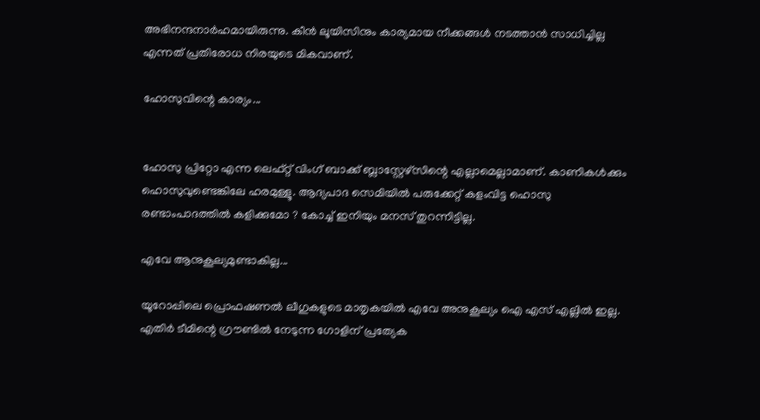അഭിനന്ദനാര്‍ഹമായിരുന്നു. കീന്‍ ലൂയിസിനും കാര്യമായ നീക്കങ്ങള്‍ നടത്താന്‍ സാധിച്ചില്ല എന്നത് പ്രതിരോധ നിരയുടെ മികവാണ്.

ഹോസുവിന്റെ കാര്യം...


ഹോസു പ്രിറ്റോ എന്ന ലെഫ്റ്റ് വിംഗ് ബാക്ക് ബ്ലാസ്റ്റേഴ്‌സിന്റെ എല്ലാമെല്ലാമാണ്. കാണികള്‍ക്കും ഹൊസുവുണ്ടെങ്കിലേ ഹരമുള്ളൂ. ആദ്യപാദ സെമിയില്‍ പരുക്കേറ്റ് കളംവിട്ട ഹൊസു രണ്ടാംപാദത്തില്‍ കളിക്കുമോ ? കോച്ച് ഇനിയും മനസ് തുറന്നിട്ടില്ല.

എവേ ആനുകൂല്യമുണ്ടാകില്ല...

യൂറോപ്പിലെ പ്രൊഫഷണല്‍ ലീഗുകളുടെ മാതൃകയില്‍ എവേ അനുകൂല്യം ഐ എസ് എല്ലില്‍ ഇല്ല. എതിര്‍ ടീമിന്റെ ഗ്രൗണ്ടില്‍ നേടുന്ന ഗോളിന് പ്രത്യേക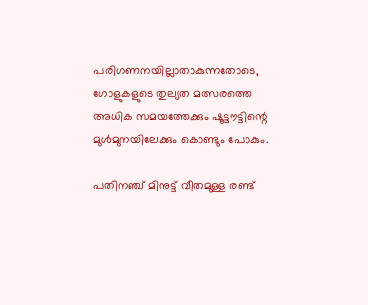പരിഗണനയില്ലാതാകുന്നതോടെ, ഗോളുകളുടെ തുല്യത മത്സരത്തെ അധിക സമയത്തേക്കും ഷൂട്ടൗട്ടിന്റെ മുള്‍മുനയിലേക്കും കൊണ്ടും പോകും.

പതിനഞ്ച് മിനുട്ട് വീതമുള്ള രണ്ട്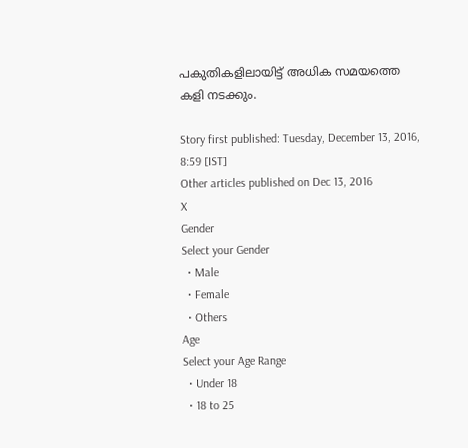പകുതികളിലായിട്ട് അധിക സമയത്തെ കളി നടക്കും.

Story first published: Tuesday, December 13, 2016, 8:59 [IST]
Other articles published on Dec 13, 2016
X
Gender
Select your Gender
  • Male
  • Female
  • Others
Age
Select your Age Range
  • Under 18
  • 18 to 25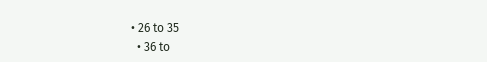• 26 to 35
  • 36 to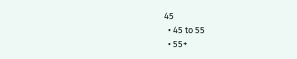45
  • 45 to 55
  • 55+